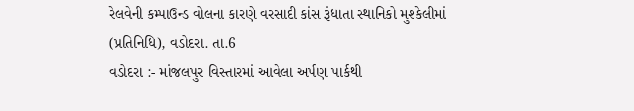રેલવેની કમ્પાઉન્ડ વોલના કારણે વરસાદી કાંસ રૂંધાતા સ્થાનિકો મુશ્કેલીમાં
(પ્રતિનિધિ), વડોદરા. તા.6
વડોદરા :- માંજલપુર વિસ્તારમાં આવેલા અર્પણ પાર્કથી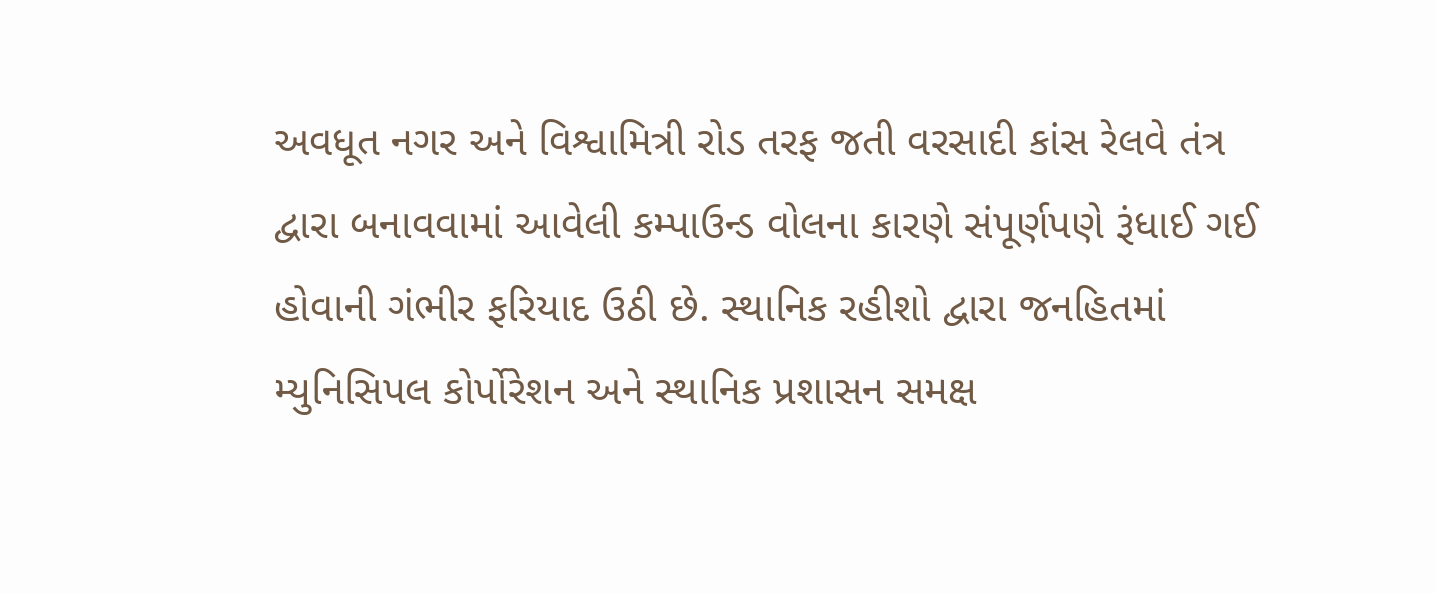અવધૂત નગર અને વિશ્વામિત્રી રોડ તરફ જતી વરસાદી કાંસ રેલવે તંત્ર દ્વારા બનાવવામાં આવેલી કમ્પાઉન્ડ વોલના કારણે સંપૂર્ણપણે રૂંધાઈ ગઈ હોવાની ગંભીર ફરિયાદ ઉઠી છે. સ્થાનિક રહીશો દ્વારા જનહિતમાં મ્યુનિસિપલ કોર્પોરેશન અને સ્થાનિક પ્રશાસન સમક્ષ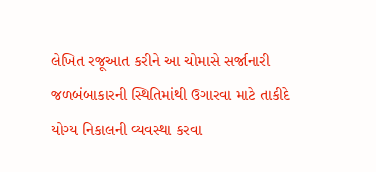લેખિત રજૂઆત કરીને આ ચોમાસે સર્જાનારી જળબંબાકારની સ્થિતિમાંથી ઉગારવા માટે તાકીદે યોગ્ય નિકાલની વ્યવસ્થા કરવા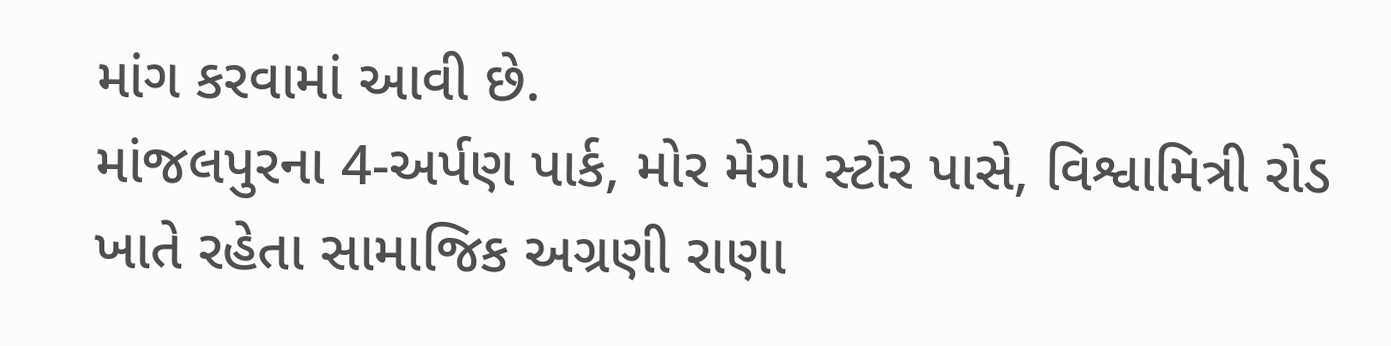માંગ કરવામાં આવી છે.
માંજલપુરના 4-અર્પણ પાર્ક, મોર મેગા સ્ટોર પાસે, વિશ્વામિત્રી રોડ ખાતે રહેતા સામાજિક અગ્રણી રાણા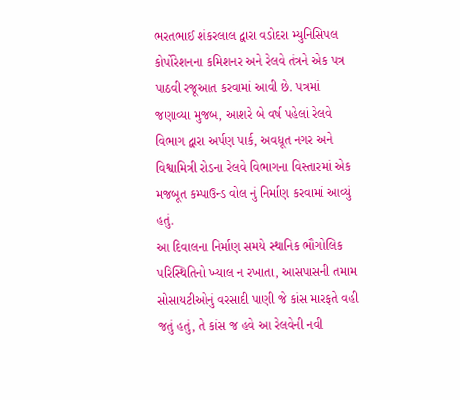ભરતભાઈ શંકરલાલ દ્વારા વડોદરા મ્યુનિસિપલ કોર્પોરેશનના કમિશનર અને રેલવે તંત્રને એક પત્ર પાઠવી રજૂઆત કરવામાં આવી છે. પત્રમાં જણાવ્યા મુજબ, આશરે બે વર્ષ પહેલાં રેલવે વિભાગ દ્વારા અર્પણ પાર્ક, અવધૂત નગર અને વિશ્વામિત્રી રોડના રેલવે વિભાગના વિસ્તારમાં એક મજબૂત કમ્પાઉન્ડ વોલ નું નિર્માણ કરવામાં આવ્યું હતું.
આ દિવાલના નિર્માણ સમયે સ્થાનિક ભૌગોલિક પરિસ્થિતિનો ખ્યાલ ન રખાતા, આસપાસની તમામ સોસાયટીઓનું વરસાદી પાણી જે કાંસ મારફતે વહી જતું હતું, તે કાંસ જ હવે આ રેલવેની નવી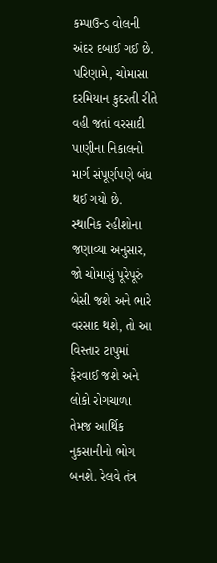કમ્પાઉન્ડ વોલની અંદર દબાઈ ગઈ છે. પરિણામે, ચોમાસા દરમિયાન કુદરતી રીતે વહી જતાં વરસાદી પાણીના નિકાલનો માર્ગ સંપૂર્ણપણે બંધ થઈ ગયો છે.
સ્થાનિક રહીશોના જણાવ્યા અનુસાર, જો ચોમાસું પૂરેપૂરું બેસી જશે અને ભારે વરસાદ થશે, તો આ વિસ્તાર ટાપુમાં ફેરવાઈ જશે અને લોકો રોગચાળા તેમજ આર્થિક નુકસાનીનો ભોગ બનશે. રેલવે તંત્ર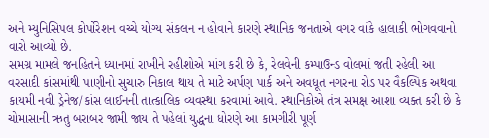અને મ્યુનિસિપલ કોર્પોરેશન વચ્ચે યોગ્ય સંકલન ન હોવાને કારણે સ્થાનિક જનતાએ વગર વાંકે હાલાકી ભોગવવાનો વારો આવ્યો છે.
સમગ્ર મામલે જનહિતને ધ્યાનમાં રાખીને રહીશોએ માંગ કરી છે કે, રેલવેની કમ્પાઉન્ડ વોલમાં જતી રહેલી આ વરસાદી કાંસમાંથી પાણીનો સુચારુ નિકાલ થાય તે માટે અર્પણ પાર્ક અને અવધૂત નગરના રોડ પર વૈકલ્પિક અથવા કાયમી નવી ડ્રેનેજ/કાંસ લાઈનની તાત્કાલિક વ્યવસ્થા કરવામાં આવે. સ્થાનિકોએ તંત્ર સમક્ષ આશા વ્યક્ત કરી છે કે ચોમાસાની ઋતુ બરાબર જામી જાય તે પહેલાં યુદ્ધના ધોરણે આ કામગીરી પૂર્ણ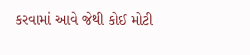કરવામાં આવે જેથી કોઈ મોટી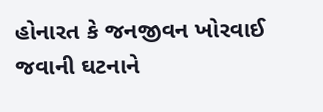હોનારત કે જનજીવન ખોરવાઈ જવાની ઘટનાને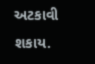અટકાવી શકાય.